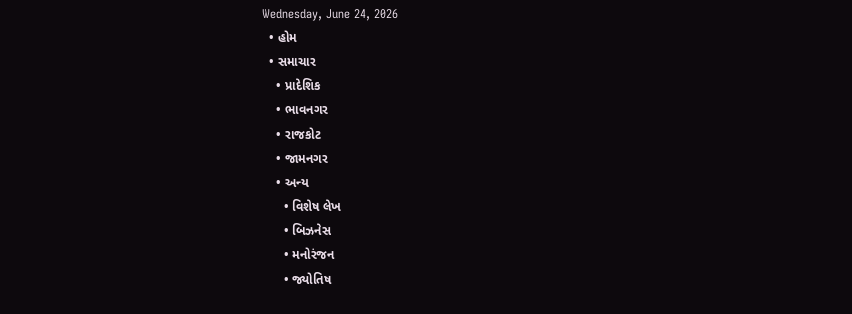Wednesday, June 24, 2026
  • હોમ
  • સમાચાર
    • પ્રાદેશિક
    • ભાવનગર
    • રાજકોટ
    • જામનગર
    • અન્ય
      • વિશેષ લેખ
      • બિઝનેસ
      • મનોરંજન
      • જ્યોતિષ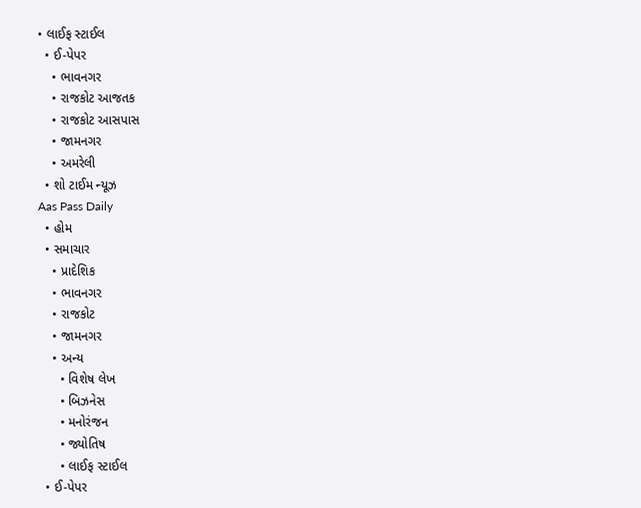• લાઈફ સ્ટાઈલ
  • ઈ-પેપર
    • ભાવનગર
    • રાજકોટ આજતક
    • રાજકોટ આસપાસ
    • જામનગર
    • અમરેલી
  • શો ટાઈમ ન્યૂઝ
Aas Pass Daily
  • હોમ
  • સમાચાર
    • પ્રાદેશિક
    • ભાવનગર
    • રાજકોટ
    • જામનગર
    • અન્ય
      • વિશેષ લેખ
      • બિઝનેસ
      • મનોરંજન
      • જ્યોતિષ
      • લાઈફ સ્ટાઈલ
  • ઈ-પેપર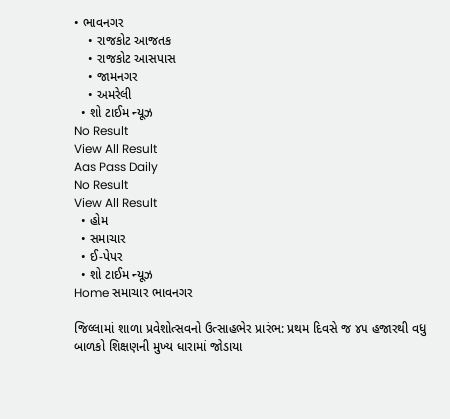• ભાવનગર
    • રાજકોટ આજતક
    • રાજકોટ આસપાસ
    • જામનગર
    • અમરેલી
  • શો ટાઈમ ન્યૂઝ
No Result
View All Result
Aas Pass Daily
No Result
View All Result
  • હોમ
  • સમાચાર
  • ઈ-પેપર
  • શો ટાઈમ ન્યૂઝ
Home સમાચાર ભાવનગર

જિલ્લામાં શાળા પ્રવેશોત્સવનો ઉત્સાહભેર પ્રારંભ: પ્રથમ દિવસે જ ૪૫ હજારથી વધુ બાળકો શિક્ષણની મુખ્ય ધારામાં જોડાયા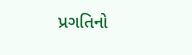પ્રગતિનો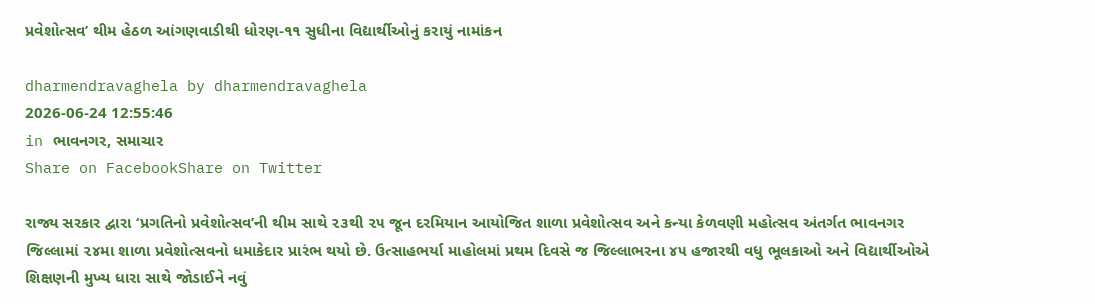પ્રવેશોત્સવ’ થીમ હેઠળ આંગણવાડીથી ધોરણ-૧૧ સુધીના વિદ્યાર્થીઓનું કરાયું નામાંકન

dharmendravaghela by dharmendravaghela
2026-06-24 12:55:46
in ભાવનગર, સમાચાર
Share on FacebookShare on Twitter

રાજ્ય સરકાર દ્વારા ‘પ્રગતિનો પ્રવેશોત્સવ’ની થીમ સાથે ૨૩થી ૨૫ જૂન દરમિયાન આયોજિત શાળા પ્રવેશોત્સવ અને કન્યા કેળવણી મહોત્સવ અંતર્ગત ભાવનગર જિલ્લામાં ૨૪મા શાળા પ્રવેશોત્સવનો ધમાકેદાર પ્રારંભ થયો છે. ઉત્સાહભર્યા માહોલમાં પ્રથમ દિવસે જ જિલ્લાભરના ૪૫ હજારથી વધુ ભૂલકાઓ અને વિદ્યાર્થીઓએ શિક્ષણની મુખ્ય ધારા સાથે જોડાઈને નવું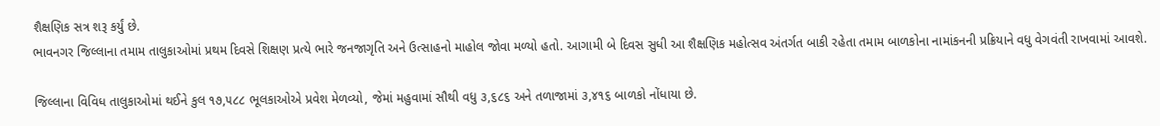શૈક્ષણિક સત્ર શરૂ કર્યું છે.
ભાવનગર જિલ્લાના તમામ તાલુકાઓમાં પ્રથમ દિવસે શિક્ષણ પ્રત્યે ભારે જનજાગૃતિ અને ઉત્સાહનો માહોલ જોવા મળ્યો હતો. આગામી બે દિવસ સુધી આ શૈક્ષણિક મહોત્સવ અંતર્ગત બાકી રહેતા તમામ બાળકોના નામાંકનની પ્રક્રિયાને વધુ વેગવંતી રાખવામાં આવશે.

જિલ્લાના વિવિધ તાલુકાઓમાં થઈને કુલ ૧૭,૫૮૮ ભૂલકાઓએ પ્રવેશ મેળવ્યો, જેમાં મહુવામાં સૌથી વધુ ૩,૬૮૬ અને તળાજામાં ૩,૪૧૬ બાળકો નોંધાયા છે.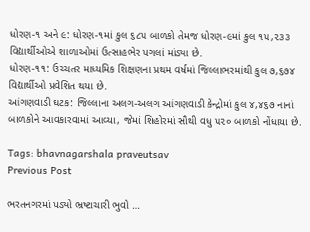ધોરણ-૧ અને ૯: ધોરણ-૧માં કુલ ૬૮૫ બાળકો તેમજ ધોરણ-૯માં કુલ ૧૫,૨૩૩ વિદ્યાર્થીઓએ શાળાઓમાં ઉત્સાહભેર પગલાં માંડ્યા છે.
ધોરણ-૧૧: ઉચ્ચતર માધ્યમિક શિક્ષણના પ્રથમ વર્ષમાં જિલ્લાભરમાંથી કુલ ૭,૬૭૪ વિદ્યાર્થીઓ પ્રવેશિત થયા છે.
આંગણવાડી ઘટક: જિલ્લાના અલગ-અલગ આંગણવાડી કેન્દ્રોમાં કુલ ૪,૪૬૭ નાનાં બાળકોને આવકારવામાં આવ્યા, જેમાં શિહોરમાં સૌથી વધુ ૫૨૦ બાળકો નોંધાયા છે.

Tags: bhavnagarshala praveutsav
Previous Post

ભરતનગરમાં પડ્યો ભ્રષ્ટાચારી ભુવો …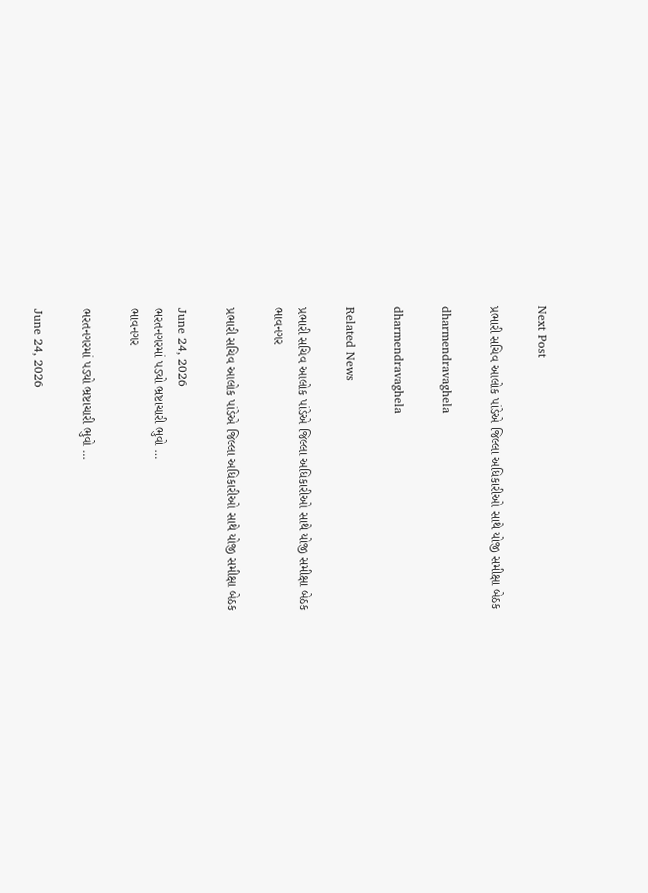Next Post

પ્રભારી સચિવ આલોક પાંડેએ જિલ્લા અધિકારીઓ સાથે યોજી સમીક્ષા બેઠક

dharmendravaghela

dharmendravaghela

Related News

પ્રભારી સચિવ આલોક પાંડેએ જિલ્લા અધિકારીઓ સાથે યોજી સમીક્ષા બેઠક
ભાવનગર

પ્રભારી સચિવ આલોક પાંડેએ જિલ્લા અધિકારીઓ સાથે યોજી સમીક્ષા બેઠક

June 24, 2026
ભરતનગરમાં પડ્યો ભ્રષ્ટાચારી ભુવો …
ભાવનગર

ભરતનગરમાં પડ્યો ભ્રષ્ટાચારી ભુવો …

June 24, 2026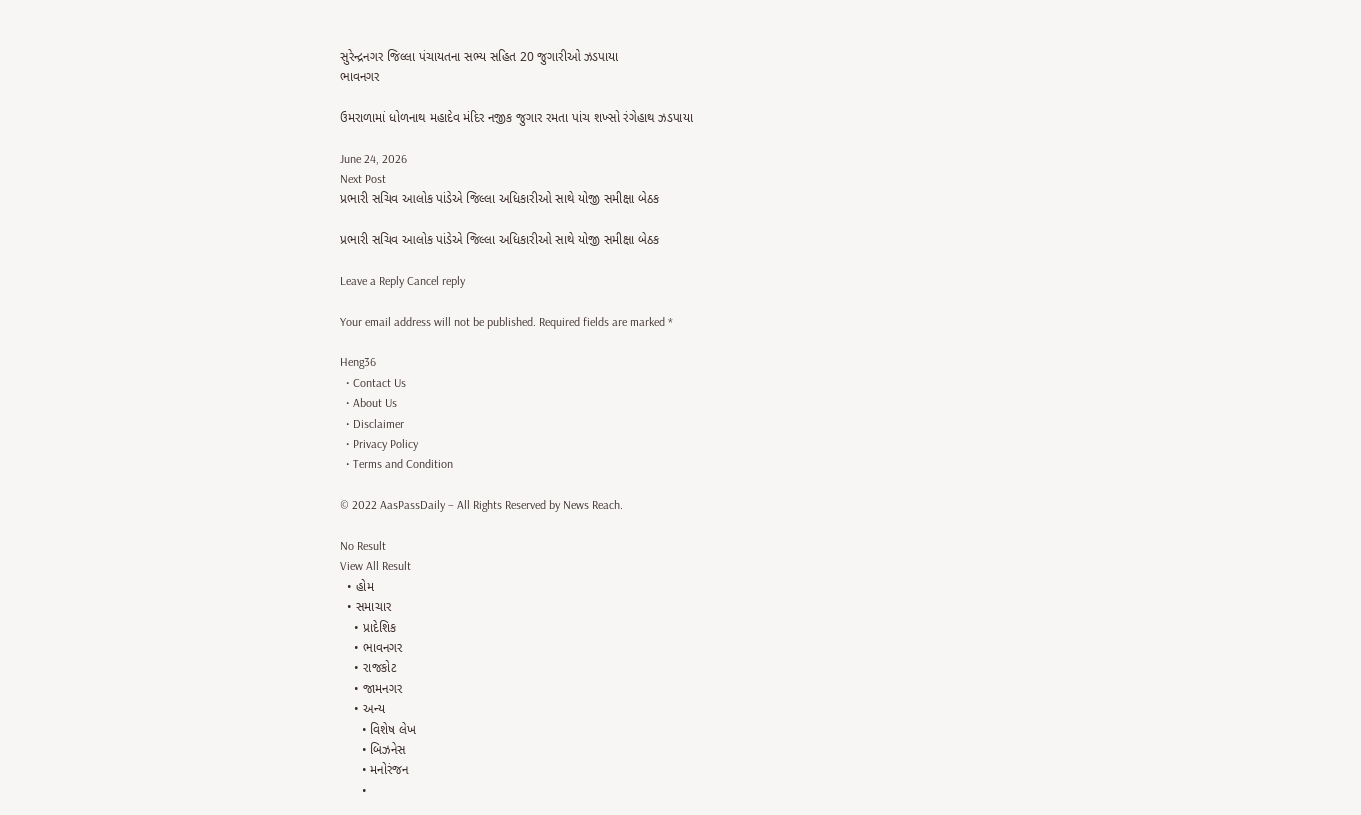સુરેન્દ્રનગર જિલ્લા પંચાયતના સભ્ય સહિત 20 જુગારીઓ ઝડપાયા
ભાવનગર

ઉમરાળામાં ધોળનાથ મહાદેવ મંદિર નજીક જુગાર રમતા પાંચ શખ્સો રંગેહાથ ઝડપાયા

June 24, 2026
Next Post
પ્રભારી સચિવ આલોક પાંડેએ જિલ્લા અધિકારીઓ સાથે યોજી સમીક્ષા બેઠક

પ્રભારી સચિવ આલોક પાંડેએ જિલ્લા અધિકારીઓ સાથે યોજી સમીક્ષા બેઠક

Leave a Reply Cancel reply

Your email address will not be published. Required fields are marked *

Heng36
  • Contact Us
  • About Us
  • Disclaimer
  • Privacy Policy
  • Terms and Condition

© 2022 AasPassDaily – All Rights Reserved by News Reach.

No Result
View All Result
  • હોમ
  • સમાચાર
    • પ્રાદેશિક
    • ભાવનગર
    • રાજકોટ
    • જામનગર
    • અન્ય
      • વિશેષ લેખ
      • બિઝનેસ
      • મનોરંજન
      •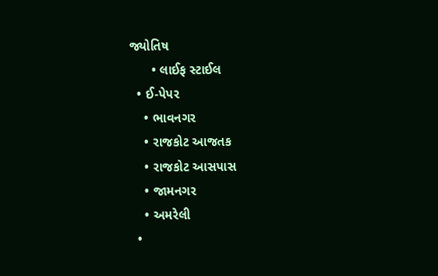જ્યોતિષ
      • લાઈફ સ્ટાઈલ
  • ઈ-પેપર
    • ભાવનગર
    • રાજકોટ આજતક
    • રાજકોટ આસપાસ
    • જામનગર
    • અમરેલી
  •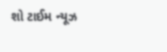શો ટાઈમ ન્યૂઝ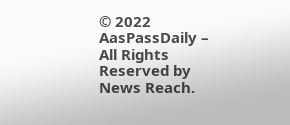© 2022 AasPassDaily – All Rights Reserved by News Reach.